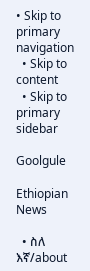• Skip to primary navigation
  • Skip to content
  • Skip to primary sidebar

Goolgule

Ethiopian News

  • ስለ እኛ/about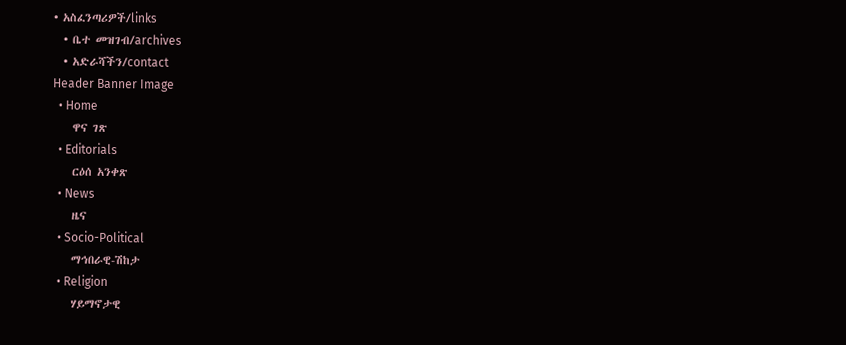• አስፈንጣሪዎች/links
  • ቤተ መዝገብ/archives
  • አድራሻችን/contact
Header Banner Image
  • Home
    ዋና ገጽ
  • Editorials
    ርዕሰ አንቀጽ
  • News
    ዜና
  • Socio-Political
    ማኅበራዊ-ሽከታ
  • Religion
    ሃይማኖታዊ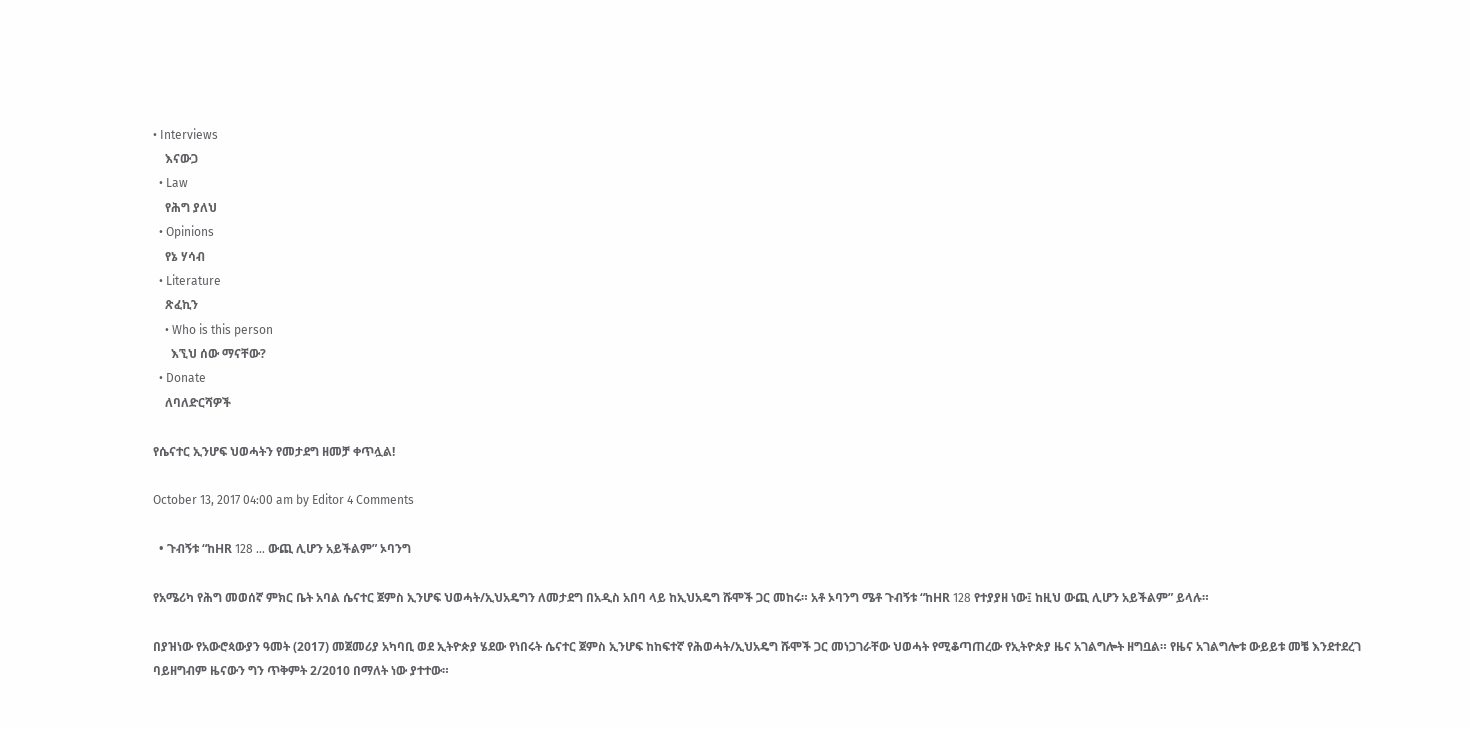• Interviews
    እናውጋ
  • Law
    የሕግ ያለህ
  • Opinions
    የኔ ሃሳብ
  • Literature
    ጽፈኪን
    • Who is this person
      እኚህ ሰው ማናቸው?
  • Donate
    ለባለድርሻዎች

የሴናተር ኢንሆፍ ህወሓትን የመታደግ ዘመቻ ቀጥሏል!

October 13, 2017 04:00 am by Editor 4 Comments

  • ጉብኝቱ “ከHR 128 … ውጪ ሊሆን አይችልም” ኦባንግ

የአሜሪካ የሕግ መወሰኛ ምክር ቤት አባል ሴናተር ጀምስ ኢንሆፍ ህወሓት/ኢህአዴግን ለመታደግ በአዲስ አበባ ላይ ከኢህአዴግ ሹሞች ጋር መከሩ። አቶ ኦባንግ ሜቶ ጉብኝቱ “ከHR 128 የተያያዘ ነው፤ ከዚህ ውጪ ሊሆን አይችልም” ይላሉ።

በያዝነው የአውሮጳውያን ዓመት (2017) መጀመሪያ አካባቢ ወደ ኢትዮጵያ ሄደው የነበሩት ሴናተር ጀምስ ኢንሆፍ ከከፍተኛ የሕወሓት/ኢህአዴግ ሹሞች ጋር መነጋገራቸው ህወሓት የሚቆጣጠረው የኢትዮጵያ ዜና አገልግሎት ዘግቧል። የዜና አገልግሎቱ ውይይቱ መቼ እንደተደረገ ባይዘግብም ዜናውን ግን ጥቅምት 2/2010 በማለት ነው ያተተው።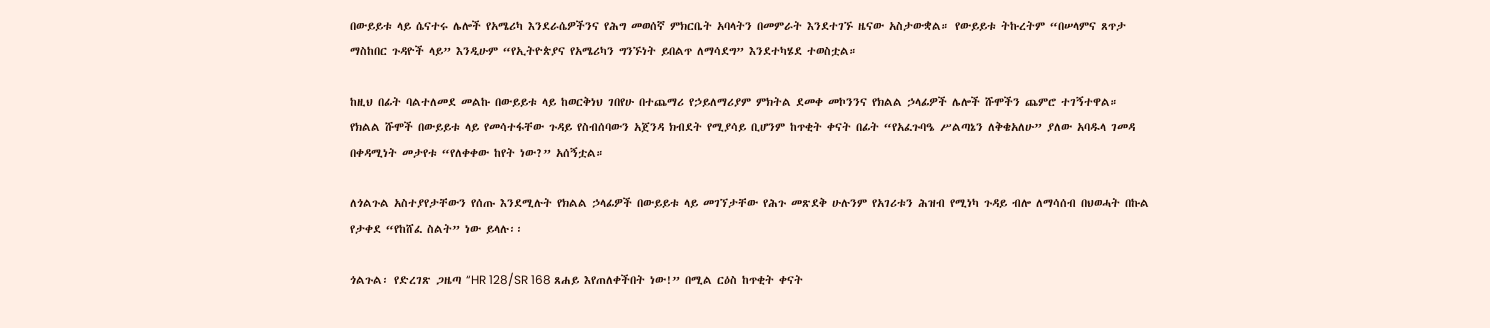በውይይቱ ላይ ሴናተሩ ሌሎች የአሜሪካ እንደራሴዎችንና የሕግ መወሰኛ ምክርቤት አባላትን በመምራት እንደተገኙ ዜናው አስታውቋል። የውይይቱ ትኩረትም “በሠላምና ጸጥታ ማስከበር ጉዳዮች ላይ” እንዲሁም “የኢትዮጵያና የአሜሪካን ግንኙነት ይበልጥ ለማሳደግ” እንደተካሄደ ተወስቷል።

ከዚህ በፊት ባልተለመደ መልኩ በውይይቱ ላይ ከወርቅነህ ገበየሁ በተጨማሪ የኃይለማሪያም ምክትል ደመቀ መኮንንና የክልል ኃላፊዎች ሌሎች ሹሞችን ጨምሮ ተገኝተዋል። የክልል ሹሞች በውይይቱ ላይ የመሳተፋቸው ጉዳይ የስብሰባውን አጀንዳ ክብደት የሚያሳይ ቢሆንም ከጥቂት ቀናት በፊት “የአፈጉባዔ ሥልጣኔን ለቅቄአለሁ” ያለው አባዱላ ገመዳ በቀዳሚነት መታየቱ “የለቀቀው ከየት ነው?” አሰኝቷል።

ለጎልጉል አስተያየታቸውን የሰጡ እንደሚሉት የክልል ኃላፊዎች በውይይቱ ላይ መገኘታቸው የሕጉ መጽደቅ ሁሉንም የአገሪቱን ሕዝብ የሚነካ ጉዳይ ብሎ ለማሳሰብ በህወሓት በኩል የታቀደ “የከሸፈ ስልት” ነው ይላሉ፡፡

ጎልጉል፡ የድረገጽ ጋዜጣ “HR 128/SR 168 ጸሐይ እየጠለቀችበት ነው!” በሚል ርዕስ ከጥቂት ቀናት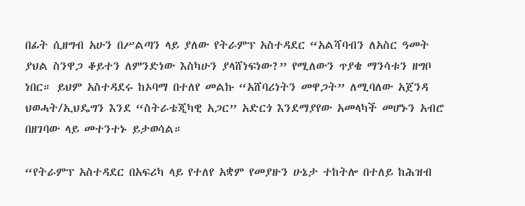በፊት ሲዘግብ አሁን በሥልጣን ላይ ያለው የትራምፕ አስተዳደር “አልሻባብን ለአስር ዓመት ያህል ስንዋጋ ቆይተን ለምንድነው እስካሁን ያላሸነፍነው?” የሚለውን ጥያቄ ማንሳቱን ዘግቦ ነበር። ይህም አስተዳደሩ ከኦባማ በተለየ መልኩ “አሸባሪነትን መዋጋት” ለሚባለው አጀንዳ ህወሓት/ኢህዴግን እንደ “ስትራቴጂካዊ አጋር” አድርጎ እንደማያየው አመላካች መሆኑን አብሮ በዘገባው ላይ መተንተኑ ይታወሳል።

“የትራምፕ አስተዳደር በአፍሪካ ላይ የተለየ አቋም የመያዙን ሁኔታ ተከትሎ በተለይ ከሕዝብ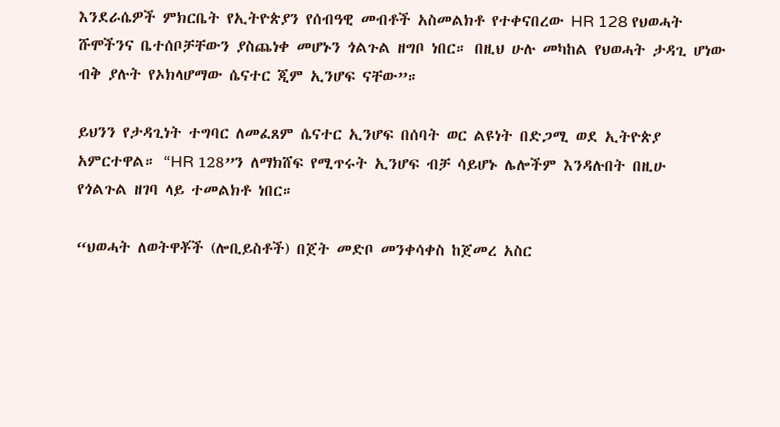እንደራሴዎች ምክርቤት የኢትዮጵያን የሰብዓዊ መብቶች አስመልክቶ የተቀናበረው HR 128 የህወሓት ሹሞችንና ቤተሰቦቻቸውን ያስጨነቀ መሆኑን ጎልጉል ዘግቦ ነበር። በዚህ ሁሉ መካከል የህወሓት ታዳጊ ሆነው ብቅ ያሉት የኦክላሆማው ሴናተር ጂም ኢንሆፍ ናቸው”።

ይህንን የታዳጊነት ተግባር ለመፈጸም ሴናተር ኢንሆፍ በሰባት ወር ልዩነት በድጋሚ ወደ ኢትዮጵያ አምርተዋል። “HR 128”ን ለማክሸፍ የሚጥሩት ኢንሆፍ ብቻ ሳይሆኑ ሌሎችም እንዳሉበት በዚሁ የጎልጉል ዘገባ ላይ ተመልክቶ ነበር።

“ህወሓት ለወትዋቾች (ሎቢይስቶች) በጀት መድቦ መንቀሳቀስ ከጀመረ አስር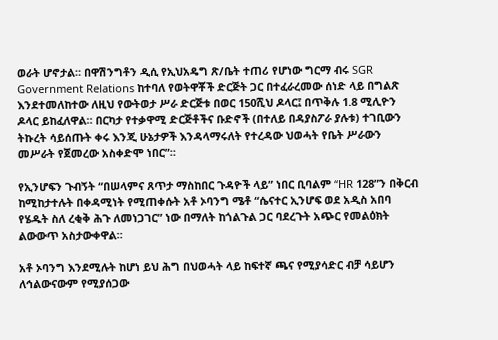ወራት ሆኖታል። በዋሽንግቶን ዲሲ የኢህአዴግ ጽ/ቤት ተጠሪ የሆነው ግርማ ብሩ SGR Government Relations ከተባለ የወትዋቾች ድርጅት ጋር በተፈራረመው ሰነድ ላይ በግልጽ እንደተመለከተው ለዚህ የውትወታ ሥራ ድርጅቱ በወር 150ሺህ ዶላር፤ በጥቅሉ 1.8 ሚሊዮን ዶላር ይከፈለዋል። በርካታ የተቃዋሚ ድርጅቶችና ቡድኖች (በተለይ በዳያስፖራ ያሉቱ) ተገቢውን ትኩረት ሳይሰጡት ቀሩ እንጂ ሁኔታዎች እንዳላማሩለት የተረዳው ህወሓት የቤት ሥራውን መሥራት የጀመረው አስቀድሞ ነበር”።

የኢንሆፍን ጉብኝት “በሠላምና ጸጥታ ማስከበር ጉዳዮች ላይ” ነበር ቢባልም “HR 128”ን በቅርብ ከሚከታተሉት በቀዳሚነት የሚጠቀሱት አቶ ኦባንግ ሜቶ “ሴናተር ኢንሆፍ ወደ አዲስ አበባ የሄዱት ስለ ረቂቅ ሕጉ ለመነጋገር” ነው በማለት ከጎልጉል ጋር ባደረጉት አጭር የመልዕክት ልውውጥ አስታውቀዋል።

አቶ ኦባንግ እንደሚሉት ከሆነ ይህ ሕግ በህወሓት ላይ ከፍተኛ ጫና የሚያሳድር ብቻ ሳይሆን ለኅልውናውም የሚያሰጋው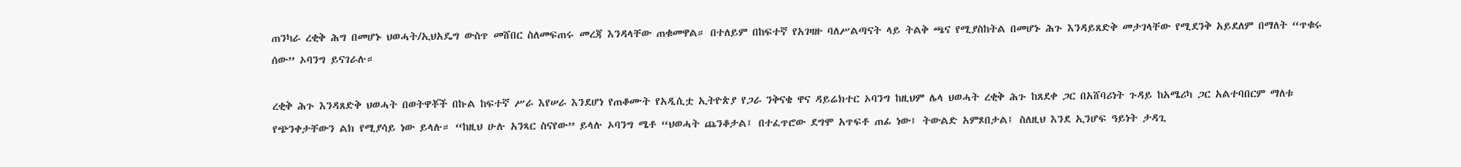ጠንካራ ረቂቅ ሕግ በመሆኑ ህወሓት/ኢህአዴግ ውስጥ መሸበር ስለመፍጠሩ መረጃ እንዳላቸው ጠቁመዋል። በተለይም በከፍተኛ የአገዛዙ ባለሥልጣናት ላይ ትልቅ ጫና የሚያስከትል በመሆኑ ሕጉ እንዳይጸድቅ መታገላቸው የሚደንቅ አይደለም በማለት “ጥቁሩ ሰው” ኦባንግ ይናገራሉ።

ረቂቅ ሕጉ እንዳጸድቅ ህወሓት በወትዋቾች በኩል ከፍተኛ ሥራ እየሠራ እንደሆነ የጠቆሙት የአዲሲቷ ኢትዮጵያ የጋራ ንቅናቄ ዋና ዳይሬክተር ኦባንግ ከዚህም ሌላ ህወሓት ረቂቅ ሕጉ ከጸደቀ ጋር በአሸባሪነት ጉዳይ ከአሜሪካ ጋር አልተባበርም ማለቱ የጭንቀታቸውን ልክ የሚያሳይ ነው ይላሉ። “ከዚህ ሁሉ አንጻር ስናየው” ይላሉ ኦባንግ ሜቶ “ህወሓት ጨንቆታል፤ በተፈጥሮው ደግሞ አጥፍቶ ጠፊ ነው፤ ትውልድ አምጾበታል፤ ስለዚህ እንደ ኢንሆፍ ዓይነት ታዳጊ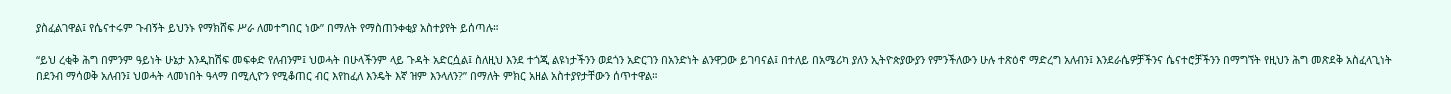ያስፈልገዋል፤ የሴናተሩም ጉብኝት ይህንኑ የማክሸፍ ሥራ ለመተግበር ነው” በማለት የማስጠንቀቂያ አስተያየት ይሰጣሉ።

“ይህ ረቂቅ ሕግ በምንም ዓይነት ሁኔታ እንዲከሽፍ መፍቀድ የለብንም፤ ህወሓት በሁላችንም ላይ ጉዳት አድርሷል፤ ስለዚህ እንደ ተጎጂ ልዩነታችንን ወደጎን አድርገን በአንድነት ልንዋጋው ይገባናል፤ በተለይ በአሜሪካ ያለን ኢትዮጵያውያን የምንችለውን ሁሉ ተጽዕኖ ማድረግ አለብን፤ እንደራሴዎቻችንና ሴናተሮቻችንን በማግኘት የዚህን ሕግ መጽደቅ አስፈላጊነት በደንብ ማሳወቅ አለብን፤ ህወሓት ላመነበት ዓላማ በሚሊዮን የሚቆጠር ብር እየከፈለ እንዴት እኛ ዝም እንላለን?” በማለት ምክር አዘል አስተያየታቸውን ሰጥተዋል።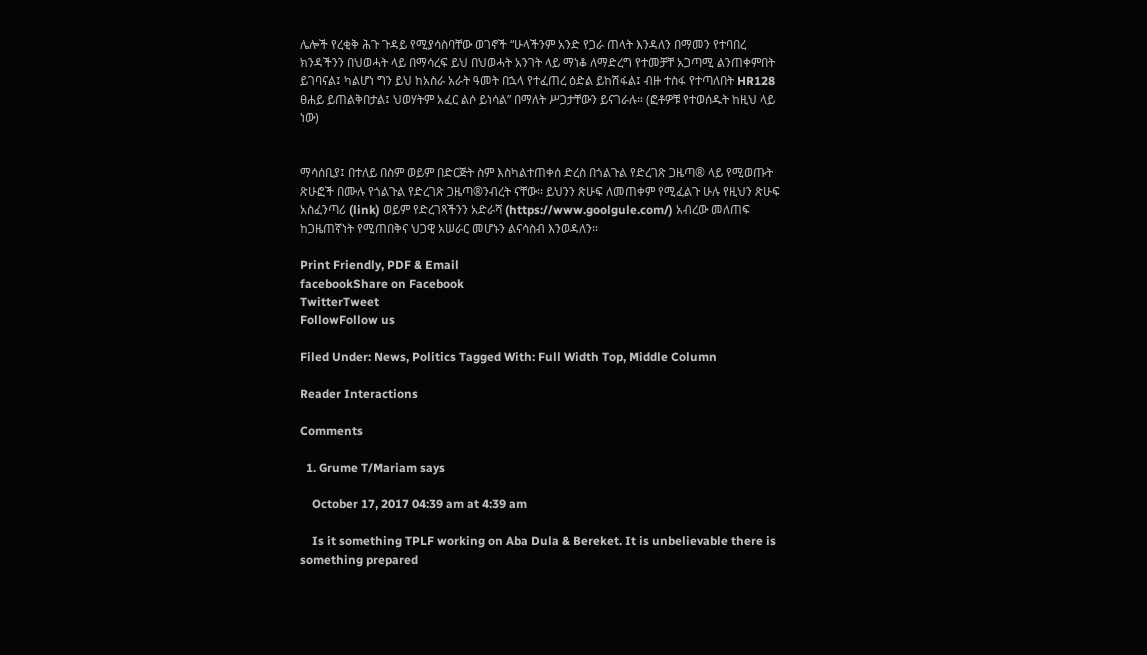ሌሎች የረቂቅ ሕጉ ጉዳይ የሚያሳስባቸው ወገኖች “ሁላችንም አንድ የጋራ ጠላት እንዳለን በማመን የተባበረ ክንዳችንን በህወሓት ላይ በማሳረፍ ይህ በህወሓት አንገት ላይ ማነቆ ለማድረግ የተመቻቸ አጋጣሚ ልንጠቀምበት ይገባናል፤ ካልሆነ ግን ይህ ከአስራ አራት ዓመት በኋላ የተፈጠረ ዕድል ይከሽፋል፤ ብዙ ተስፋ የተጣለበት HR128 ፀሐይ ይጠልቅበታል፤ ህወሃትም አፈር ልሶ ይነሳል” በማለት ሥጋታቸውን ይናገራሉ። (ፎቶዎቹ የተወሰዱት ከዚህ ላይ ነው)


ማሳሰቢያ፤ በተለይ በስም ወይም በድርጅት ስም እስካልተጠቀሰ ድረስ በጎልጉል የድረገጽ ጋዜጣ® ላይ የሚወጡት ጽሁፎች በሙሉ የጎልጉል የድረገጽ ጋዜጣ®ንብረት ናቸው፡፡ ይህንን ጽሁፍ ለመጠቀም የሚፈልጉ ሁሉ የዚህን ጽሁፍ አስፈንጣሪ (link) ወይም የድረገጻችንን አድራሻ (https://www.goolgule.com/) አብረው መለጠፍ ከጋዜጠኛነት የሚጠበቅና ህጋዊ አሠራር መሆኑን ልናሳስብ እንወዳለን፡፡

Print Friendly, PDF & Email
facebookShare on Facebook
TwitterTweet
FollowFollow us

Filed Under: News, Politics Tagged With: Full Width Top, Middle Column

Reader Interactions

Comments

  1. Grume T/Mariam says

    October 17, 2017 04:39 am at 4:39 am

    Is it something TPLF working on Aba Dula & Bereket. It is unbelievable there is something prepared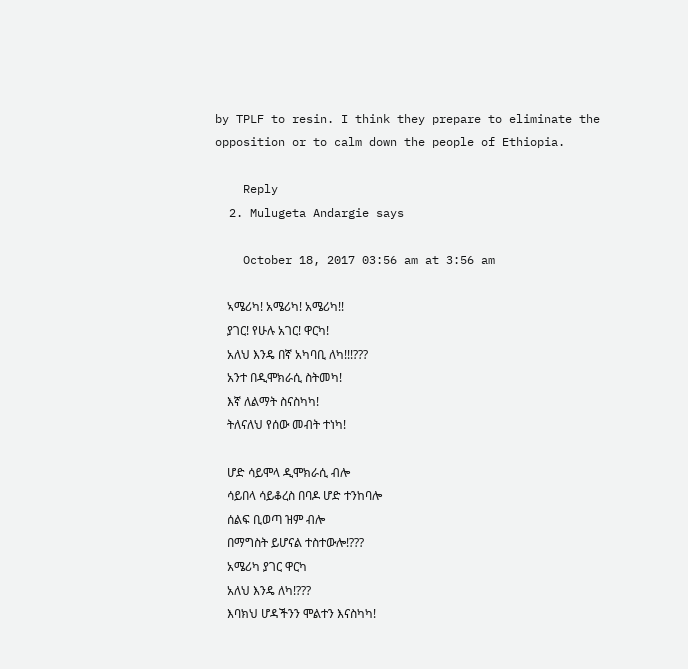by TPLF to resin. I think they prepare to eliminate the opposition or to calm down the people of Ethiopia.

    Reply
  2. Mulugeta Andargie says

    October 18, 2017 03:56 am at 3:56 am

    ኣሜሪካ! አሜሪካ! አሜሪካ!!
    ያገር! የሁሉ አገር! ዋርካ!
    አለህ እንዴ በኛ አካባቢ ለካ!!!???
    አንተ በዲሞክራሲ ስትመካ!
    እኛ ለልማት ስናስካካ!
    ትለናለህ የሰው መብት ተነካ!

    ሆድ ሳይሞላ ዲሞክራሲ ብሎ
    ሳይበላ ሳይቆረስ በባዶ ሆድ ተንከባሎ
    ሰልፍ ቢወጣ ዝም ብሎ
    በማግስት ይሆናል ተስተውሎ!???
    አሜሪካ ያገር ዋርካ
    አለህ እንዴ ለካ!???
    እባክህ ሆዳችንን ሞልተን እናስካካ!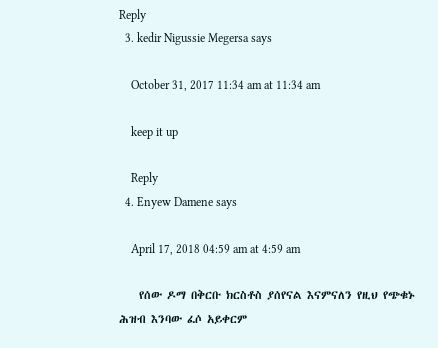Reply
  3. kedir Nigussie Megersa says

    October 31, 2017 11:34 am at 11:34 am

    keep it up

    Reply
  4. Enyew Damene says

    April 17, 2018 04:59 am at 4:59 am

    የሰው ዶማ በቅርቡ ክርስቶስ ያሰየናል እናምናለን የዚህ የጭቁኑ ሕዝብ እንባው ፈሶ አይቀርም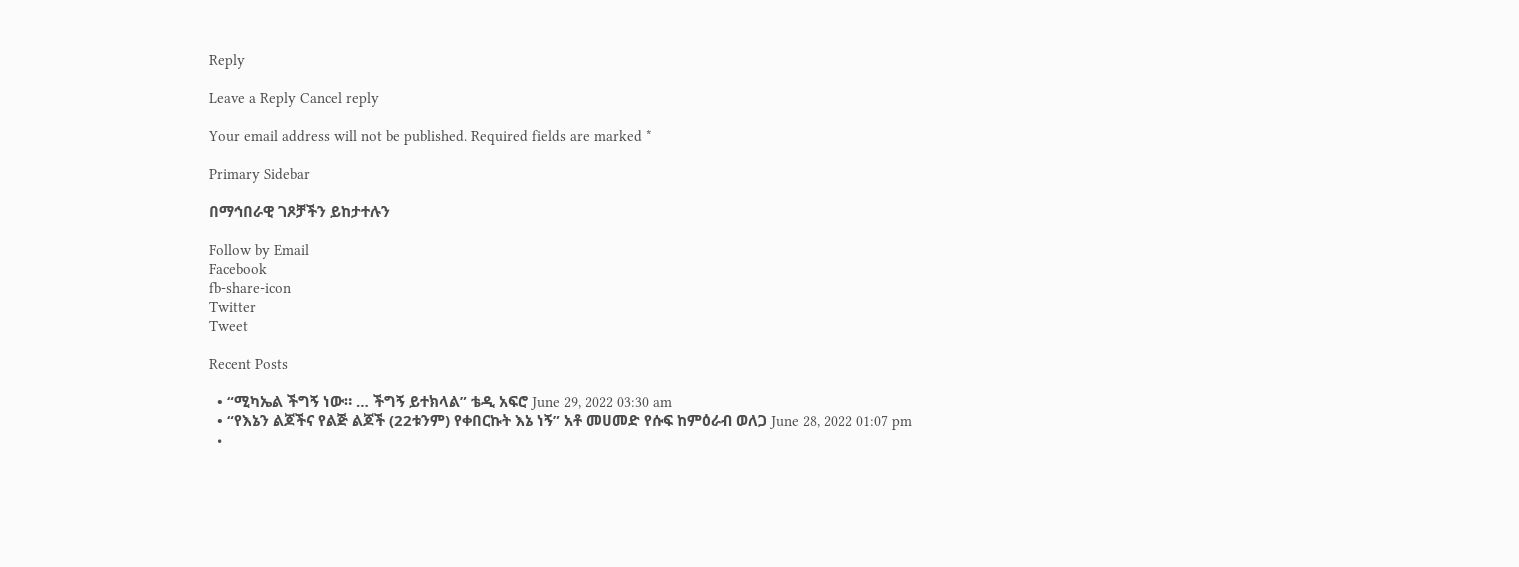Reply

Leave a Reply Cancel reply

Your email address will not be published. Required fields are marked *

Primary Sidebar

በማኅበራዊ ገጾቻችን ይከታተሉን

Follow by Email
Facebook
fb-share-icon
Twitter
Tweet

Recent Posts

  • “ሚካኤል ችግኝ ነው። … ችግኝ ይተክላል” ቴዲ አፍሮ June 29, 2022 03:30 am
  • “የእኔን ልጆችና የልጅ ልጆች (22ቱንም) የቀበርኩት እኔ ነኝ” አቶ መሀመድ የሱፍ ከምዕራብ ወለጋ June 28, 2022 01:07 pm
  •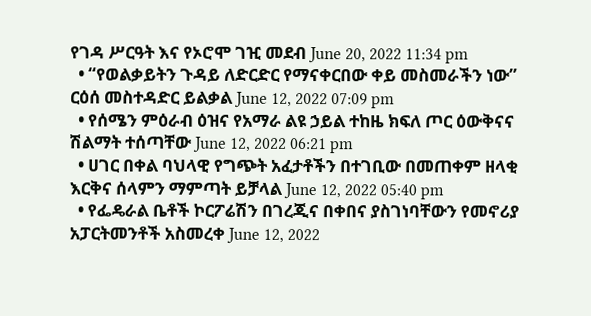የገዳ ሥርዓት እና የኦሮሞ ገዢ መደብ June 20, 2022 11:34 pm
  • “የወልቃይትን ጉዳይ ለድርድር የማናቀርበው ቀይ መስመራችን ነው” ርዕሰ መስተዳድር ይልቃል June 12, 2022 07:09 pm
  • የሰሜን ምዕራብ ዕዝና የአማራ ልዩ ኃይል ተከዜ ክፍለ ጦር ዕውቅናና ሽልማት ተሰጣቸው June 12, 2022 06:21 pm
  • ሀገር በቀል ባህላዊ የግጭት አፈታቶችን በተገቢው በመጠቀም ዘላቂ እርቅና ሰላምን ማምጣት ይቻላል June 12, 2022 05:40 pm
  • የፌዴራል ቤቶች ኮርፖሬሽን በገረጂና በቀበና ያስገነባቸውን የመኖሪያ አፓርትመንቶች አስመረቀ June 12, 2022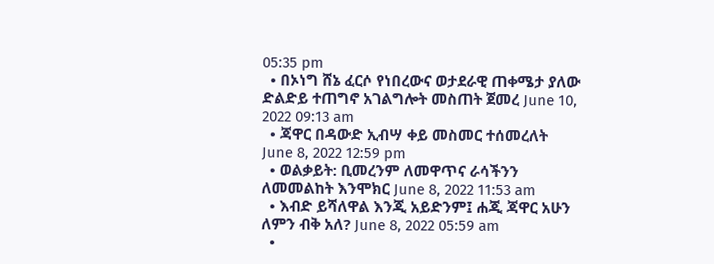05:35 pm
  • በኦነግ ሸኔ ፈርሶ የነበረውና ወታደራዊ ጠቀሜታ ያለው ድልድይ ተጠግኖ አገልግሎት መስጠት ጀመረ June 10, 2022 09:13 am
  • ጃዋር በዳውድ ኢብሣ ቀይ መስመር ተሰመረለት June 8, 2022 12:59 pm
  • ወልቃይት: ቢመረንም ለመዋጥና ራሳችንን ለመመልከት እንሞክር June 8, 2022 11:53 am
  • እብድ ይሻለዋል እንጂ አይድንም፤ ሐጂ ጃዋር አሁን ለምን ብቅ አለ? June 8, 2022 05:59 am
  •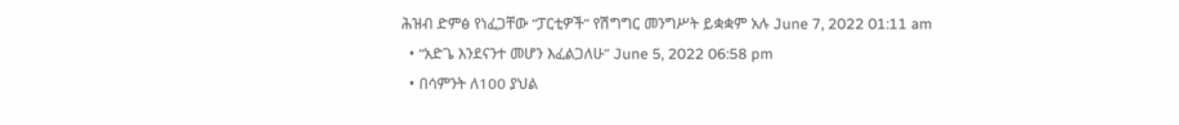ሕዝብ ድምፅ የነፈጋቸው “ፓርቲዎች” የሽግግር መንግሥት ይቋቋም አሉ June 7, 2022 01:11 am
  • “አድጌ እንደናንተ መሆን እፈልጋለሁ” June 5, 2022 06:58 pm
  • በሳምንት ለ100 ያህል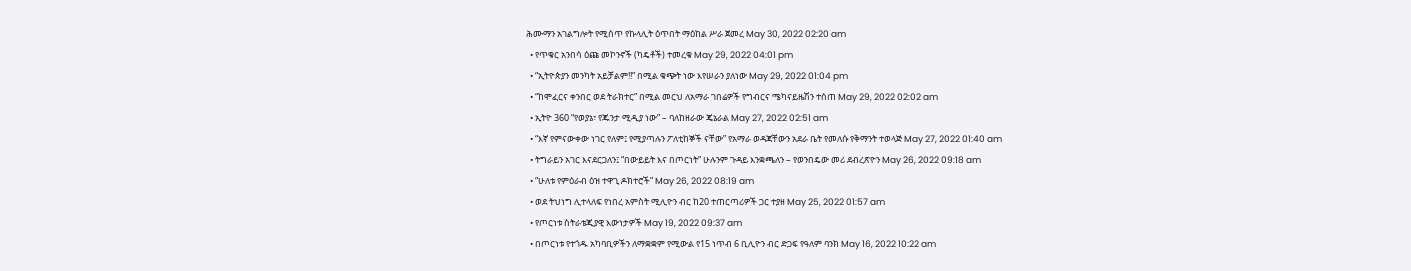ሕሙማን አገልግሎት የሚሰጥ የኩላሊት ዕጥበት ማዕከል ሥራ ጀመረ May 30, 2022 02:20 am
  • የጥቁር አንበሳ ዕጩ መኮንኖች (ካዴቶች) ተመረቁ May 29, 2022 04:01 pm
  • “ኢትዮጵያን መንካት አይቻልም!!” በሚል ቁጭት ነው እየሠራን ያለነው May 29, 2022 01:04 pm
  • “ከሞፈርና ቀንበር ወደ ትራክተር” በሚል መርህ ለአማራ ገበሬዎች የግብርና ሜካናይዜሽን ተሰጠ May 29, 2022 02:02 am
  • ኢትዮ 360 “የወያኔ፣ የጁንታ ሚዲያ ነው” – ባለከዘራው ጄኔራል May 27, 2022 02:51 am
  • “እኛ የምናውቀው ነገር የለም፤ የሚያጣሉን ፖለቲከኞች ናቸው” የአማራ ወዳጃቸውን አደራ ቤት የመለሱ የቅማንት ተወላጅ May 27, 2022 01:40 am
  • ትግራይን አገር እናደርጋለን፤ “በውይይት እና በጦርነት” ሁሉንም ጉዳይ እንቋጫለን – የወንበዴው መሪ ደብረጽዮን May 26, 2022 09:18 am
  • “ሁለቱ የምዕራብ ዕዝ ተዋጊ ዶክተሮች” May 26, 2022 08:19 am
  • ወደ ትህነግ ሊተላለፍ የነበረ አምስት ሚሊዮን ብር ከ20 ተጠርጣሪዎች ጋር ተያዘ May 25, 2022 01:57 am
  • የጦርነቱ ስትራቴጂያዊ እውነታዎች May 19, 2022 09:37 am
  • በጦርነቱ የተጎዱ አካባቢዎችን ለማቋቋም የሚውል የ15 ነጥብ 6 ቢሊዮን ብር ድጋፍ የዓለም ባንክ May 16, 2022 10:22 am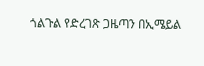ጎልጉል የድረገጽ ጋዜጣን በኢሜይል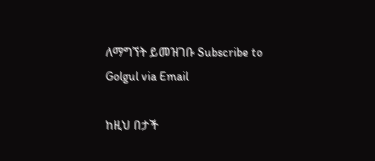ለማግኘት ይመዝገቡ Subscribe to Golgul via Email

ከዚህ በታች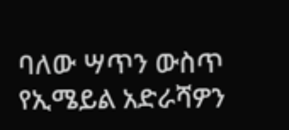ባለው ሣጥን ውስጥ የኢሜይል አድራሻዎን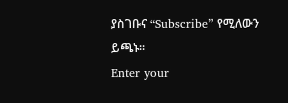ያስገቡና “Subscribe” የሚለውን ይጫኑ፡፡
Enter your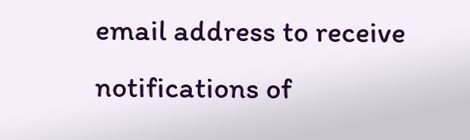email address to receive notifications of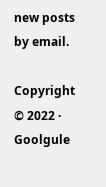new posts by email.

Copyright © 2022 · Goolgule